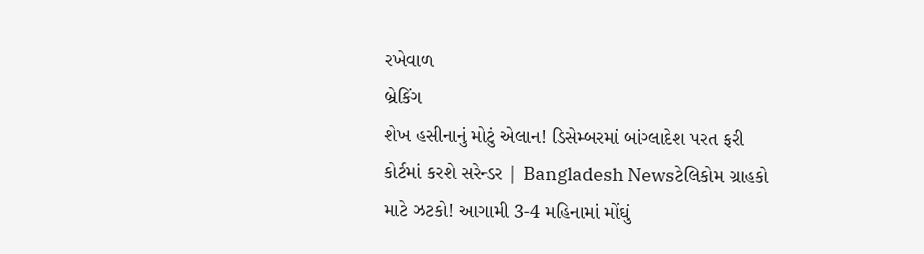રખેવાળ
બ્રેકિંગ
શેખ હસીનાનું મોટું એલાન! ડિસેમ્બરમાં બાંગ્લાદેશ પરત ફરી કોર્ટમાં કરશે સરેન્ડર | Bangladesh Newsટેલિકોમ ગ્રાહકો માટે ઝટકો! આગામી 3-4 મહિનામાં મોંઘું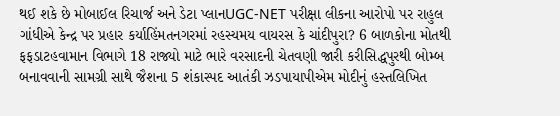થઈ શકે છે મોબાઈલ રિચાર્જ અને ડેટા પ્લાનUGC-NET પરીક્ષા લીકના આરોપો પર રાહુલ ગાંધીએ કેન્દ્ર પર પ્રહાર કર્યાહિંમતનગરમાં રહસ્યમય વાયરસ કે ચાંદીપુરા? 6 બાળકોના મોતથી ફફડાટહવામાન વિભાગે 18 રાજ્યો માટે ભારે વરસાદની ચેતવણી જારી કરીસિદ્ધપુરથી બોમ્બ બનાવવાની સામગ્રી સાથે જૈશના 5 શંકાસ્પદ આતંકી ઝડપાયાપીએમ મોદીનું હસ્તલિખિત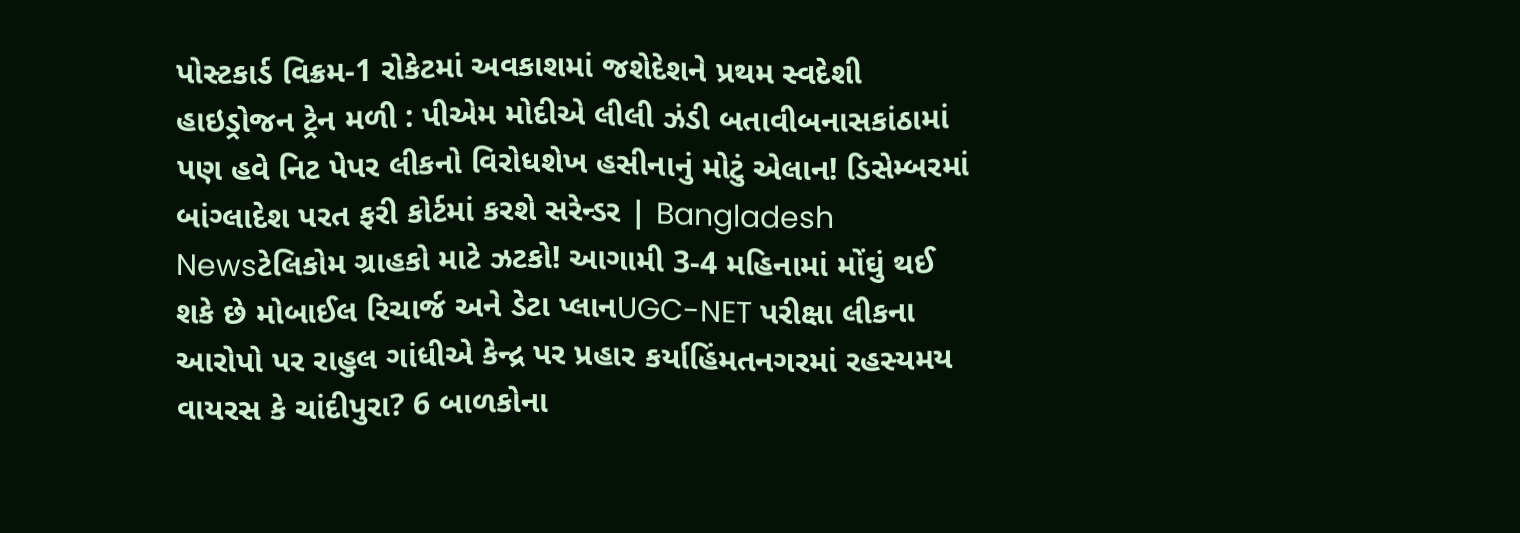પોસ્ટકાર્ડ વિક્રમ-1 રોકેટમાં અવકાશમાં જશેદેશને પ્રથમ સ્વદેશી હાઇડ્રોજન ટ્રેન મળી : પીએમ મોદીએ લીલી ઝંડી બતાવીબનાસકાંઠામાં પણ હવે નિટ પેપર લીકનો વિરોધશેખ હસીનાનું મોટું એલાન! ડિસેમ્બરમાં બાંગ્લાદેશ પરત ફરી કોર્ટમાં કરશે સરેન્ડર | Bangladesh Newsટેલિકોમ ગ્રાહકો માટે ઝટકો! આગામી 3-4 મહિનામાં મોંઘું થઈ શકે છે મોબાઈલ રિચાર્જ અને ડેટા પ્લાનUGC-NET પરીક્ષા લીકના આરોપો પર રાહુલ ગાંધીએ કેન્દ્ર પર પ્રહાર કર્યાહિંમતનગરમાં રહસ્યમય વાયરસ કે ચાંદીપુરા? 6 બાળકોના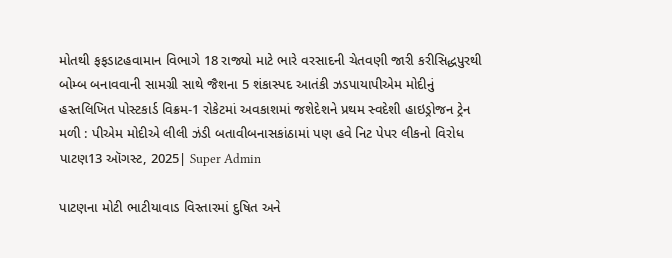મોતથી ફફડાટહવામાન વિભાગે 18 રાજ્યો માટે ભારે વરસાદની ચેતવણી જારી કરીસિદ્ધપુરથી બોમ્બ બનાવવાની સામગ્રી સાથે જૈશના 5 શંકાસ્પદ આતંકી ઝડપાયાપીએમ મોદીનું હસ્તલિખિત પોસ્ટકાર્ડ વિક્રમ-1 રોકેટમાં અવકાશમાં જશેદેશને પ્રથમ સ્વદેશી હાઇડ્રોજન ટ્રેન મળી : પીએમ મોદીએ લીલી ઝંડી બતાવીબનાસકાંઠામાં પણ હવે નિટ પેપર લીકનો વિરોધ
પાટણ13 ઑગસ્ટ, 2025| Super Admin

પાટણના મોટી ભાટીયાવાડ વિસ્તારમાં દુષિત અને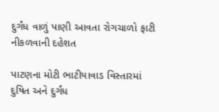દુર્ગંધ વાળું પાણી આવતા રોગચાળો ફાટી નીકળવાની દહેશત

પાટણના મોટી ભાટીયાવાડ વિસ્તારમાં દુષિત અને દુર્ગંધ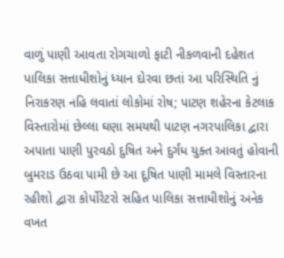વાળું પાણી આવતા રોગચાળો ફાટી નીકળવાની દહેશત
પાલિકા સત્તાધીશોનું ધ્યાન દોરવા છતાં આ પરિસ્થિતિ નું નિરાકરણ નહિ લવાતાં લોકોમાં રોષ; પાટણ શહેરના કેટલાક વિસ્તારોમાં છેલ્લા ઘણા સમયથી પાટણ નગરપાલિકા દ્વારા અપાતા પાણી પુરવઠો દુષિત અને દુર્ગંધ યુક્ત આવતું હોવાની બુમરાડ ઉઠવા પામી છે આ દૂષિત પાણી મામલે વિસ્તારના રહીશો દ્વારા કોર્પોરેટરો સહિત પાલિકા સત્તાધીશોનું અનેક વખત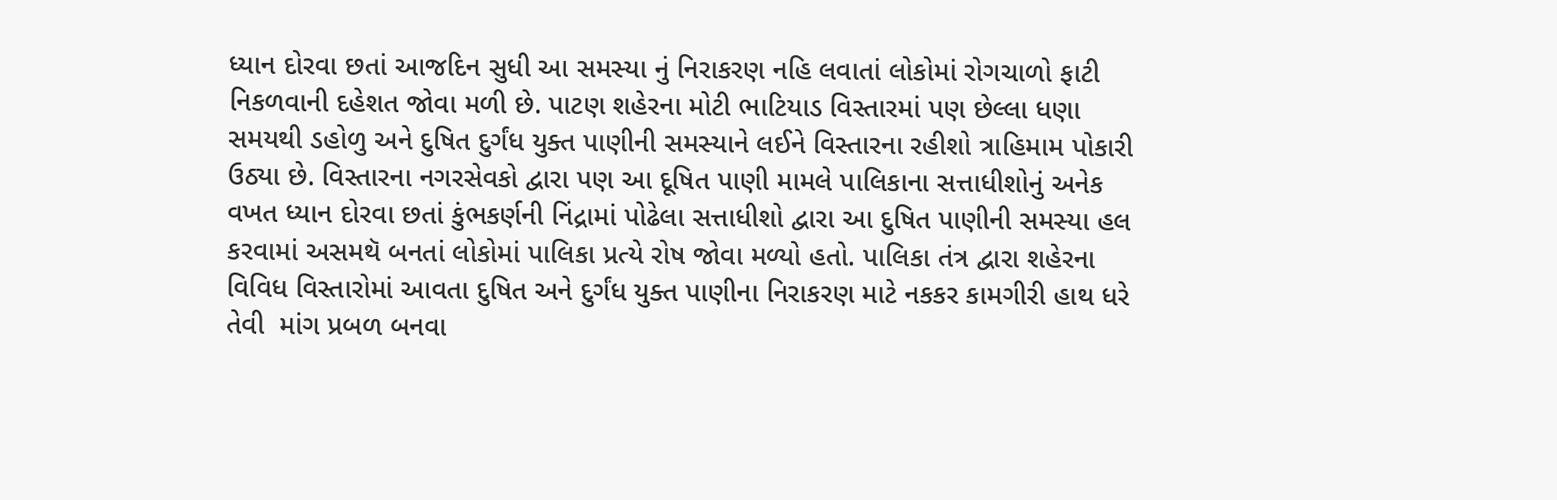ધ્યાન દોરવા છતાં આજદિન સુધી આ સમસ્યા નું નિરાકરણ નહિ લવાતાં લોકોમાં રોગચાળો ફાટી નિકળવાની દહેશત જોવા મળી છે. પાટણ શહેરના મોટી ભાટિયાડ વિસ્તારમાં પણ છેલ્લા ધણા સમયથી ડહોળુ અને દુષિત દુર્ગંધ યુક્ત પાણીની સમસ્યાને લઈને વિસ્તારના રહીશો ત્રાહિમામ પોકારી ઉઠ્યા છે. વિસ્તારના નગરસેવકો દ્વારા પણ આ દૂષિત પાણી મામલે પાલિકાના સત્તાધીશોનું અનેક વખત ધ્યાન દોરવા છતાં કુંભકર્ણની નિંદ્રામાં પોઢેલા સત્તાધીશો દ્વારા આ દુષિત પાણીની સમસ્યા હલ કરવામાં અસમથૅ બનતાં લોકોમાં પાલિકા પ્રત્યે રોષ જોવા મળ્યો હતો. પાલિકા તંત્ર દ્વારા શહેરના વિવિધ વિસ્તારોમાં આવતા દુષિત અને દુર્ગંધ યુક્ત પાણીના નિરાકરણ માટે નકકર કામગીરી હાથ ધરે તેવી  માંગ પ્રબળ બનવા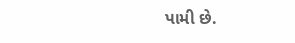પામી છે.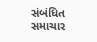સંબંધિત સમાચાર